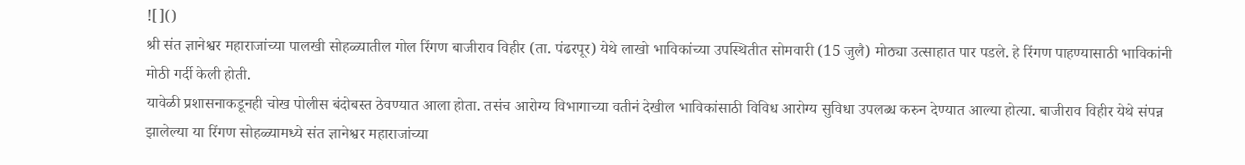![]()
श्री संत ज्ञानेश्वर महाराजांच्या पालखी सोहळ्यातील गोल रिंगण बाजीराव विहीर (ता. पंढरपूर) येथे लाखो भाविकांच्या उपस्थितीत सोमवारी (15 जुलै) मोठ्या उत्साहात पार पडले. हे रिंगण पाहण्यासाठी भाविकांनी मोठी गर्दी केली होती.
यावेळी प्रशासनाकडूनही चोख पोलीस बंदोबस्त ठेवण्यात आला होता. तसंच आरोग्य विभागाच्या वतीनं देखील भाविकांसाठी विविध आरोग्य सुविधा उपलब्ध करुन देण्यात आल्या होत्या. बाजीराव विहीर येथे संपन्न झालेल्या या रिंगण सोहळ्यामध्ये संत ज्ञानेश्वर महाराजांच्या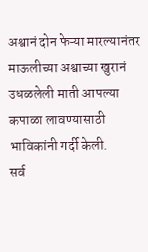अश्वानं दोन फेऱ्या मारल्यानंतर माऊलीच्या अश्वाच्या खुरानं उधळलेली माती आपल्या कपाळा लावण्यासाठी भाविकांनी गर्दी केली.
सर्व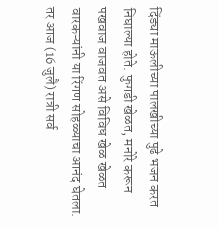दिंड्या माऊलीच्या पालखीच्या पुढे भजन करत निघाल्या होते. फुगडी खेळत, मनोरे करून पखवाज वाजवत असे विविध खेळ खेळत वारकऱ्यांनी या रिंगण सोहळ्याचा आनंद घेतला. तर आज (16 जुलै) रात्री सर्व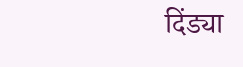दिंड्या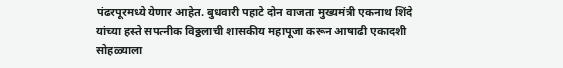पंढरपूरमध्ये येणार आहेत. बुधवारी पहाटे दोन वाजता मुख्यमंत्री एकनाथ शिंदे यांच्या हस्ते सपत्नीक विठ्ठलाची शासकीय महापूजा करून आषाढी एकादशी सोहळ्याला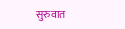सुरुवात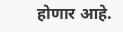होणार आहे.